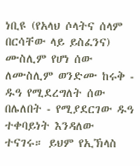ነቢዩ (የአላህ ሶላትና ሰላም በርሳቸው ላይ ይስፈንና) ሙስሊም የሆነ ሰው ለሙስሊም ወንድሙ ከሩቅ ‐ ዱዓ የሚደረግለት ሰው በሌለበት ‐ የሚያደርገው ዱዓ ተቀባይነት እንዳለው ተናገሩ። ይህም የኢኽላስ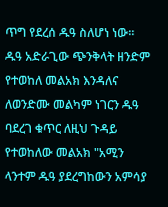ጥግ የደረሰ ዱዓ ስለሆነ ነው። ዱዓ አድራጊው ጭንቅላት ዘንድም የተወከለ መልአክ እንዳለና ለወንድሙ መልካም ነገርን ዱዓ ባደረገ ቁጥር ለዚህ ጉዳይ የተወከለው መልአክ "አሚን ላንተም ዱዓ ያደረግከውን አምሳያ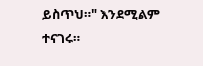ይስጥህ።" እንደሚልም ተናገሩ።